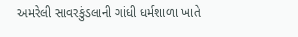અમરેલી સાવરકુંડલાની ગાંધી ધર્મશાળા ખાતે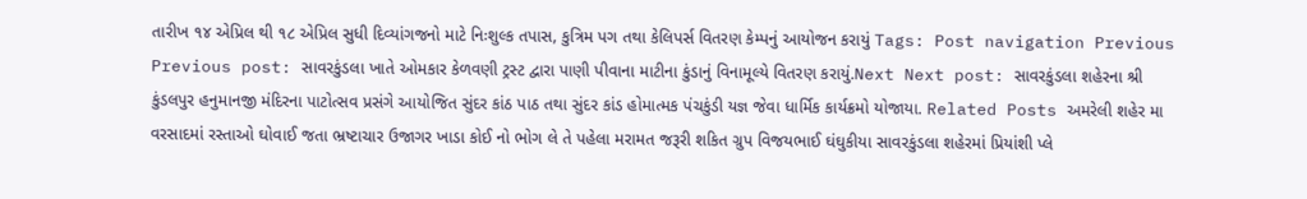તારીખ ૧૪ એપ્રિલ થી ૧૮ એપ્રિલ સુધી દિવ્યાંગજનો માટે નિઃશુલ્ક તપાસ, કુત્રિમ પગ તથા કેલિપર્સ વિતરણ કેમ્પનું આયોજન કરાયું Tags: Post navigation Previous Previous post: સાવરકુંડલા ખાતે ઓમકાર કેળવણી ટ્રસ્ટ દ્વારા પાણી પીવાના માટીના કુંડાનું વિનામૂલ્યે વિતરણ કરાયું.Next Next post: સાવરકુંડલા શહેરના શ્રી કુંડલપુર હનુમાનજી મંદિરના પાટોત્સવ પ્રસંગે આયોજિત સુંદર કાંઠ પાઠ તથા સુંદર કાંડ હોમાત્મક પંચકુંડી યજ્ઞ જેવા ધાર્મિક કાર્યક્રમો યોજાયા. Related Posts અમરેલી શહેર મા વરસાદમાં રસ્તાઓ ઘોવાઈ જતા ભ્રષ્ટાચાર ઉજાગર ખાડા કોઈ નો ભોગ લે તે પહેલા મરામત જરૂરી શકિત ગ્રુપ વિજયભાઈ ઘંઘુકીયા સાવરકુંડલા શહેરમાં પ્રિયાંશી પ્લે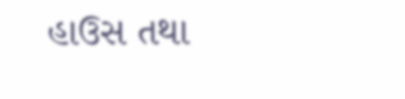હાઉસ તથા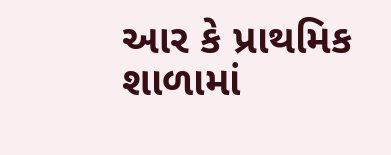આર કે પ્રાથમિક શાળામાં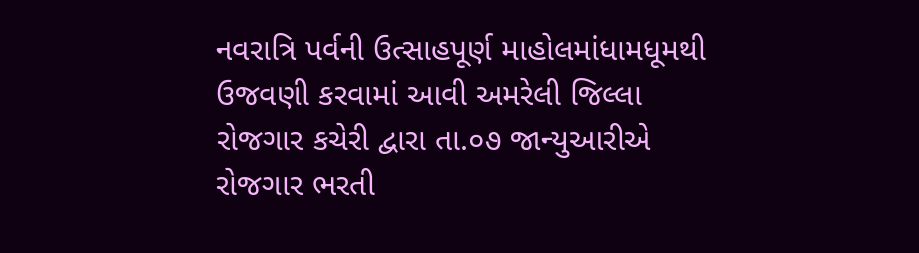નવરાત્રિ પર્વની ઉત્સાહપૂર્ણ માહોલમાંધામધૂમથી ઉજવણી કરવામાં આવી અમરેલી જિલ્લા રોજગાર કચેરી દ્વારા તા.૦૭ જાન્યુઆરીએ રોજગાર ભરતી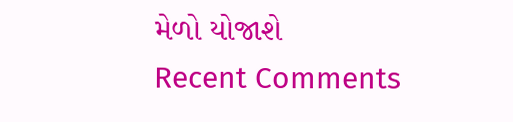મેળો યોજાશે
Recent Comments